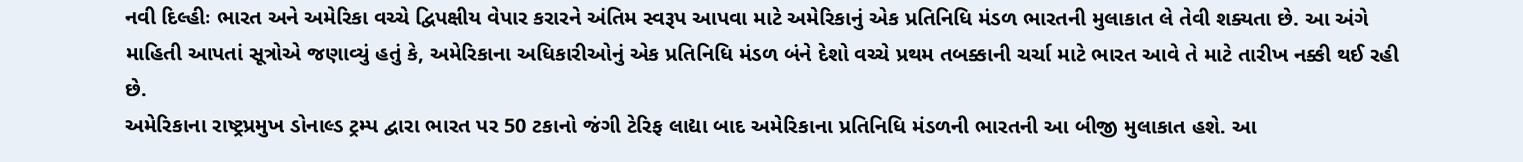નવી દિલ્હીઃ ભારત અને અમેરિકા વચ્ચે દ્વિપક્ષીય વેપાર કરારને અંતિમ સ્વરૂપ આપવા માટે અમેરિકાનું એક પ્રતિનિધિ મંડળ ભારતની મુલાકાત લે તેવી શક્યતા છે. આ અંગે માહિતી આપતાં સૂત્રોએ જણાવ્યું હતું કે, અમેરિકાના અધિકારીઓનું એક પ્રતિનિધિ મંડળ બંને દેશો વચ્ચે પ્રથમ તબક્કાની ચર્ચા માટે ભારત આવે તે માટે તારીખ નક્કી થઈ રહી છે.
અમેરિકાના રાષ્ટ્રપ્રમુખ ડોનાલ્ડ ટ્રમ્પ દ્વારા ભારત પર 50 ટકાનો જંગી ટેરિફ લાદ્યા બાદ અમેરિકાના પ્રતિનિધિ મંડળની ભારતની આ બીજી મુલાકાત હશે. આ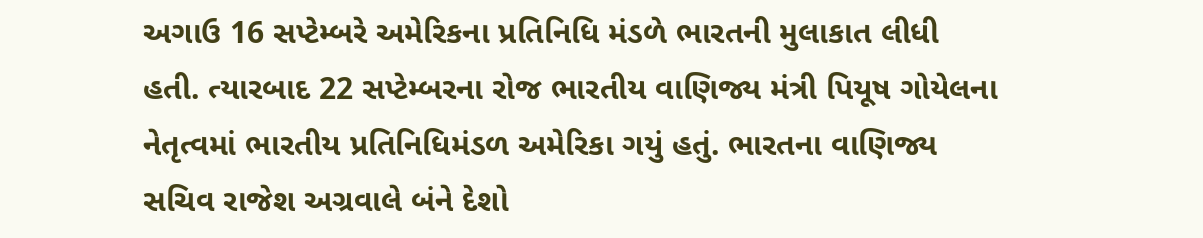અગાઉ 16 સપ્ટેમ્બરે અમેરિકના પ્રતિનિધિ મંડળે ભારતની મુલાકાત લીધી હતી. ત્યારબાદ 22 સપ્ટેમ્બરના રોજ ભારતીય વાણિજ્ય મંત્રી પિયૂષ ગોયેલના નેતૃત્વમાં ભારતીય પ્રતિનિધિમંડળ અમેરિકા ગયું હતું. ભારતના વાણિજ્ય સચિવ રાજેશ અગ્રવાલે બંને દેશો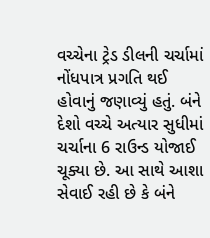વચ્ચેના ટ્રેડ ડીલની ચર્ચામાં નોંધપાત્ર પ્રગતિ થઈ હોવાનું જણાવ્યું હતું. બંને દેશો વચ્ચે અત્યાર સુધીમાં ચર્ચાના 6 રાઉન્ડ યોજાઈ ચૂક્યા છે. આ સાથે આશા સેવાઈ રહી છે કે બંને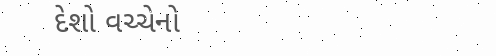દેશો વચ્ચેનો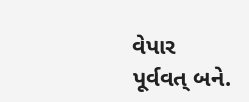વેપાર પૂર્વવત્ બને.